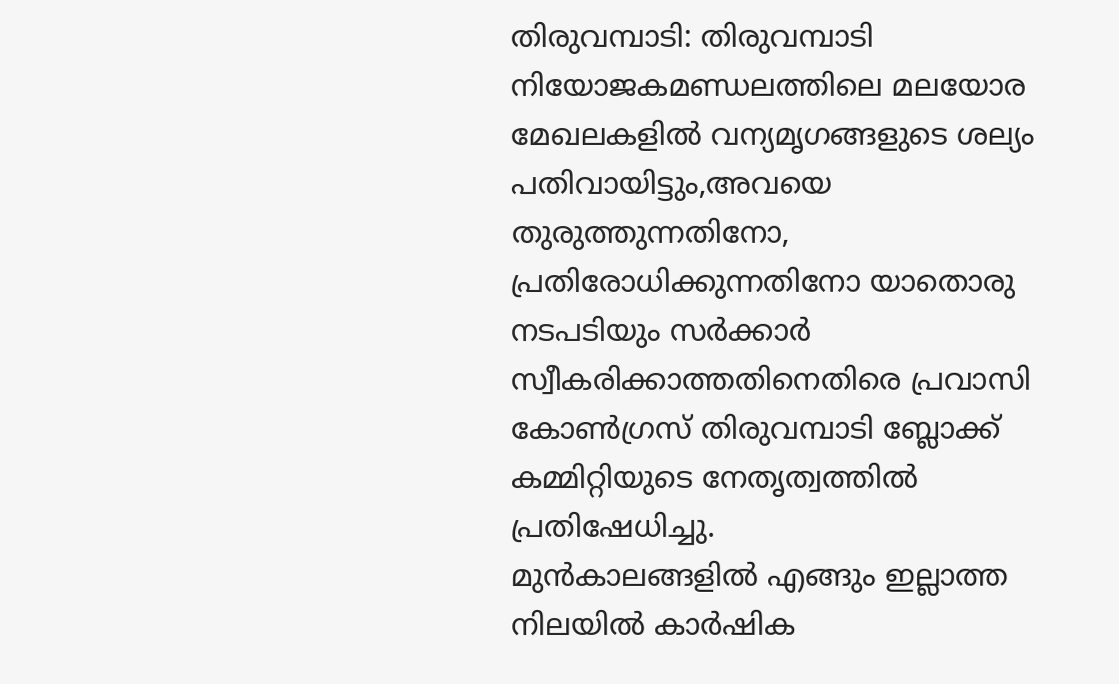തിരുവമ്പാടി: തിരുവമ്പാടി നിയോജകമണ്ഡലത്തിലെ മലയോര മേഖലകളിൽ വന്യമൃഗങ്ങളുടെ ശല്യം പതിവായിട്ടും,അവയെ തുരുത്തുന്നതിനോ, പ്രതിരോധിക്കുന്നതിനോ യാതൊരു നടപടിയും സർക്കാർ സ്വീകരിക്കാത്തതിനെതിരെ പ്രവാസി കോൺഗ്രസ് തിരുവമ്പാടി ബ്ലോക്ക് കമ്മിറ്റിയുടെ നേതൃത്വത്തിൽ പ്രതിഷേധിച്ചു.
മുൻകാലങ്ങളിൽ എങ്ങും ഇല്ലാത്ത നിലയിൽ കാർഷിക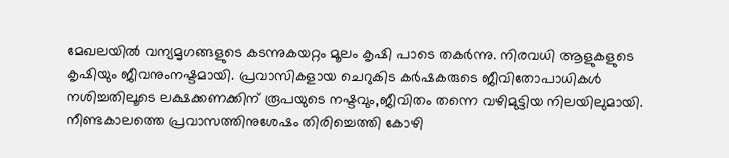മേഖലയിൽ വന്യമൃഗങ്ങളുടെ കടന്നുകയറ്റം മൂലം കൃഷി പാടെ തകർന്നു. നിരവധി ആളുകളുടെ കൃഷിയും ജീവനുംനഷ്ടമായി. പ്രവാസികളായ ചെറുകിട കർഷകരുടെ ജീവിതോപാധികൾ നശിച്ചതിലൂടെ ലക്ഷക്കണക്കിന് രൂപയുടെ നഷ്ടവും,ജീവിതം തന്നെ വഴിമുട്ടിയ നിലയിലുമായി.
നീണ്ടകാലത്തെ പ്രവാസത്തിനുശേഷം തിരിച്ചെത്തി കോഴി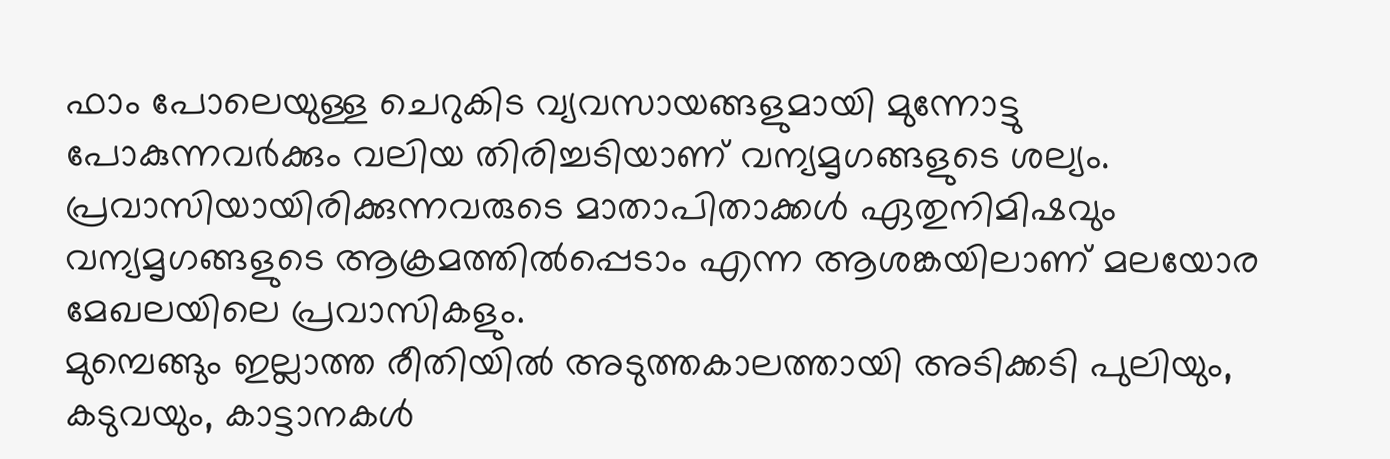ഫാം പോലെയുള്ള ചെറുകിട വ്യവസായങ്ങളുമായി മുന്നോട്ടു പോകുന്നവർക്കും വലിയ തിരിച്ചടിയാണ് വന്യമൃഗങ്ങളുടെ ശല്യം. പ്രവാസിയായിരിക്കുന്നവരുടെ മാതാപിതാക്കൾ ഏതുനിമിഷവും വന്യമൃഗങ്ങളുടെ ആക്രമത്തിൽപ്പെടാം എന്ന ആശങ്കയിലാണ് മലയോര മേഖലയിലെ പ്രവാസികളും.
മുമ്പെങ്ങും ഇല്ലാത്ത രീതിയിൽ അടുത്തകാലത്തായി അടിക്കടി പുലിയും, കടുവയും, കാട്ടാനകൾ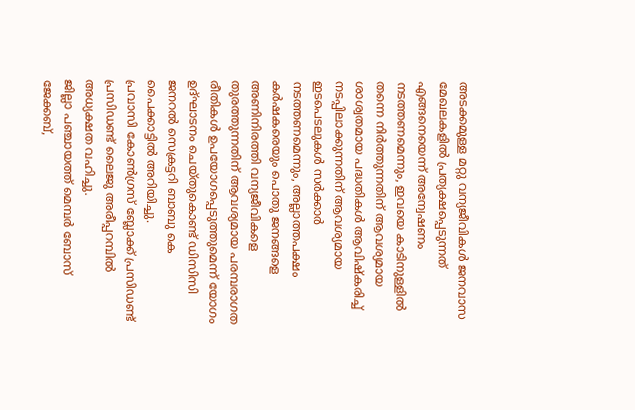അടക്കമുള്ള മറ്റു വന്യജീവികൾ ജനവാസ മേഖലകളിൽ പ്രത്യക്ഷപ്പെടുന്നത് എങ്ങനെയെന്ന് അന്വേഷണം നടത്തണമെന്നും, ഇവയെ കാടിനുള്ളിൽ തന്നെ നിർത്തുന്നതിന് ആവശ്യമായ ശാശ്വതമായ പദ്ധതികൾ ആവിഷ്കരിച്ച് നടപ്പിലാക്കുന്നതിന് ആവശ്യമായ ഇടപെടലുകൾ സർക്കാർ നടത്തണമെന്നും, അല്ലാത്തപക്ഷം കർഷകരെയും പൊതു ജനങ്ങളെ അണിനിരത്തി വന്യജീവികളെ തുരത്തുന്നതിന് ആവശ്യമായ പരമ്പരാഗത രീതികൾ ഉപയോഗപ്പെടുത്തുമെന്ന് യോഗം ഉദ്ഘാടനം ചെയ്തുകൊണ്ട് ഡിസിസി ജനറൽ സെക്രട്ടറി ബാബു കെ പൈക്കാട്ടിൽ അറിയിച്ചു.
പ്രവാസി കോൺഗ്രസ് ബ്ലോക്ക് പ്രസിഡണ്ട് പ്രസിഡണ്ട് ലൈജു അരീപ്പറമ്പിൽ അധ്യക്ഷത വഹിച്ചു.
ജില്ലാ പഞ്ചായത്ത് മെമ്പർ ബോസ് ജേക്കബ്,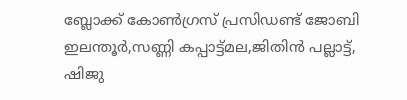ബ്ലോക്ക് കോൺഗ്രസ് പ്രസിഡണ്ട് ജോബി ഇലന്തൂർ,സണ്ണി കപ്പാട്ട്മല,ജിതിൻ പല്ലാട്ട്, ഷിജു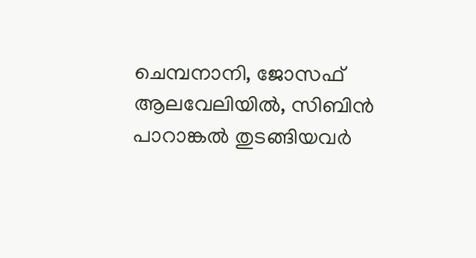ചെമ്പനാനി, ജോസഫ് ആലവേലിയിൽ, സിബിൻ പാറാങ്കൽ തുടങ്ങിയവർ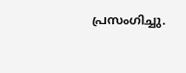പ്രസംഗിച്ചു.